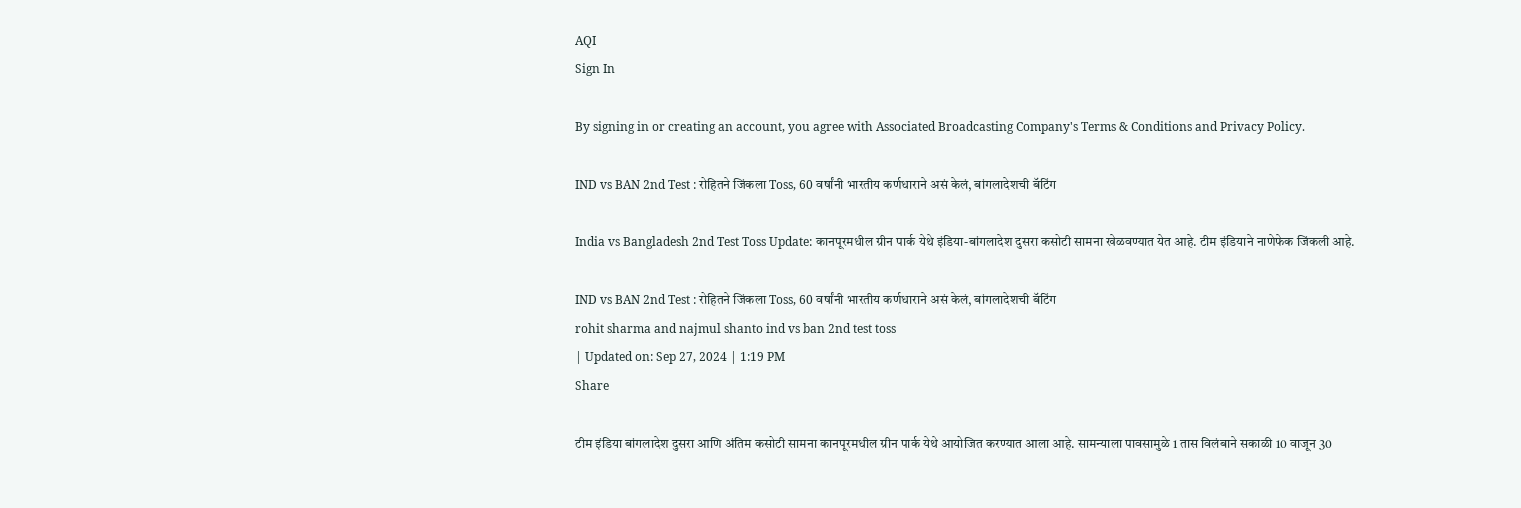AQI
Sign In

By signing in or creating an account, you agree with Associated Broadcasting Company's Terms & Conditions and Privacy Policy.

IND vs BAN 2nd Test : रोहितने जिंकला Toss, 60 वर्षांनी भारतीय कर्णधाराने असं केलं, बांगलादेशची बॅटिंग

India vs Bangladesh 2nd Test Toss Update: कानपूरमधील ग्रीन पार्क येथे इंडिया-बांगलादेश दुसरा कसोटी सामना खेळवण्यात येत आहे. टीम इंडियाने नाणेफेक जिंकली आहे.

IND vs BAN 2nd Test : रोहितने जिंकला Toss, 60 वर्षांनी भारतीय कर्णधाराने असं केलं, बांगलादेशची बॅटिंग
rohit sharma and najmul shanto ind vs ban 2nd test toss
| Updated on: Sep 27, 2024 | 1:19 PM
Share

टीम इंडिया बांगलादेश दुसरा आणि अंतिम कसोटी सामना कानपूरमधील ग्रीन पार्क येथे आयोजित करण्यात आला आहे. सामन्याला पावसामुळे 1 तास विलंबाने सकाळी 10 वाजून 30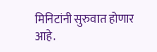मिनिटांनी सुरुवात होणार आहे.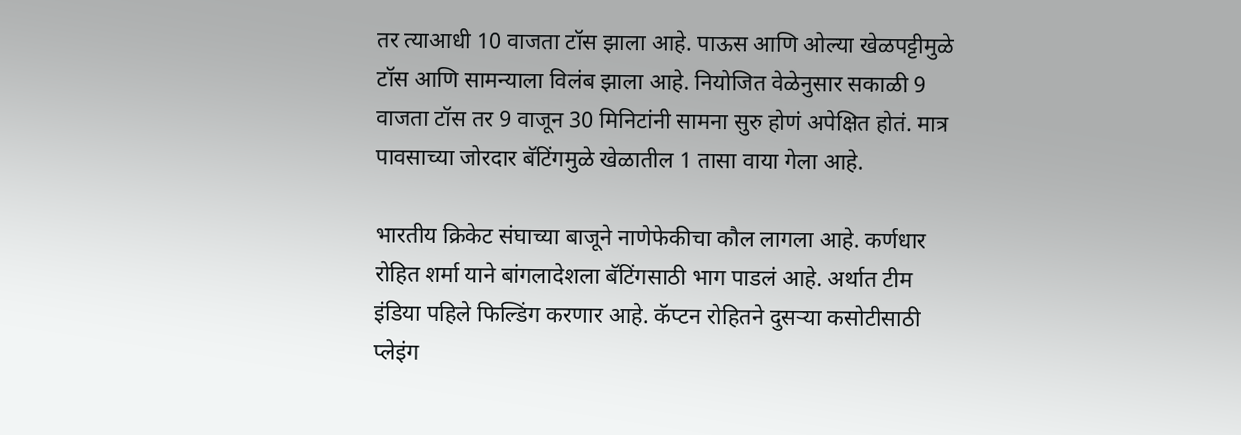तर त्याआधी 10 वाजता टॉस झाला आहे. पाऊस आणि ओल्या खेळपट्टीमुळे टॉस आणि सामन्याला विलंब झाला आहे. नियोजित वेळेनुसार सकाळी 9 वाजता टॉस तर 9 वाजून 30 मिनिटांनी सामना सुरु होणं अपेक्षित होतं. मात्र पावसाच्या जोरदार बॅटिंगमुळे खेळातील 1 तासा वाया गेला आहे.

भारतीय क्रिकेट संघाच्या बाजूने नाणेफेकीचा कौल लागला आहे. कर्णधार रोहित शर्मा याने बांगलादेशला बॅटिंगसाठी भाग पाडलं आहे. अर्थात टीम इंडिया पहिले फिल्डिंग करणार आहे. कॅप्टन रोहितने दुसऱ्या कसोटीसाठी प्लेइंग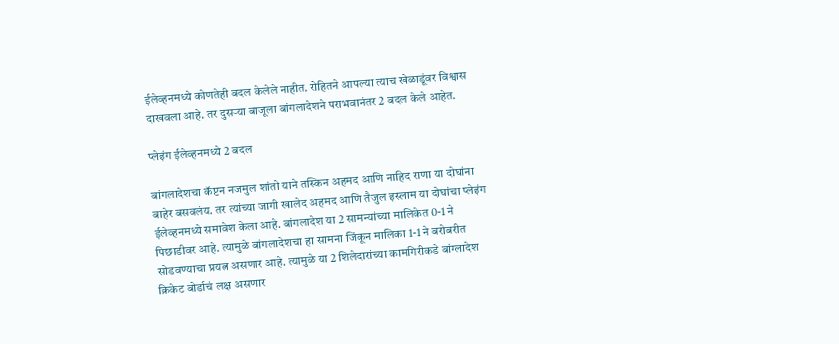ईलेव्हनमध्ये कोणतेही बदल केलेले नाहीत. रोहितने आपल्या त्याच खेळाडूंवर विश्वास दाखवला आहे. तर दुसऱ्या बाजूला बांगलादेशने पराभवानंतर 2 बदल केले आहेत.

प्लेइंग ईलेव्हनमध्ये 2 बदल

बांगलादेशचा कॅप्टन नजमुल शांतो याने तस्किन अहमद आणि नाहिद राणा या दोघांना बाहेर बसवलंय. तर त्यांच्या जागी खालेद अहमद आणि तैजुल इस्लाम या दोघांचा प्लेइंग ईलेव्हनमध्ये समावेश केला आहे. बांगलादेश या 2 सामन्यांच्या मालिकेत 0-1 ने पिछाडीवर आहे. त्यामुळे बांगलादेशचा हा सामना जिंकून मालिका 1-1 ने बरोबरीत सोडवण्याचा प्रयत्न असणार आहे. त्यामुळे या 2 शिलेदारांच्या कामगिरीकडे बांग्लादेश क्रिकेट बोर्डाचं लक्ष असणार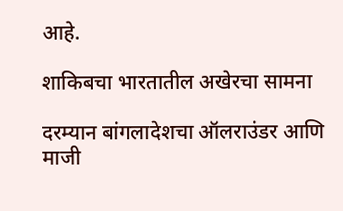आहे.

शाकिबचा भारतातील अखेरचा सामना

दरम्यान बांगलादेशचा ऑलराउंडर आणि माजी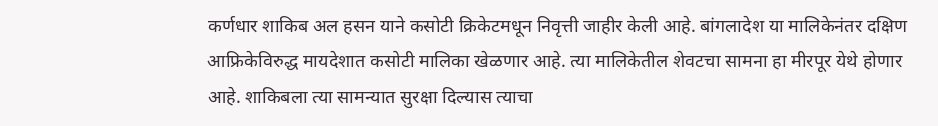कर्णधार शाकिब अल हसन याने कसोटी क्रिकेटमधून निवृत्ती जाहीर केली आहे. बांगलादेश या मालिकेनंतर दक्षिण आफ्रिकेविरुद्ध मायदेशात कसोटी मालिका खेळणार आहे. त्या मालिकेतील शेवटचा सामना हा मीरपूर येथे होणार आहे. शाकिबला त्या सामन्यात सुरक्षा दिल्यास त्याचा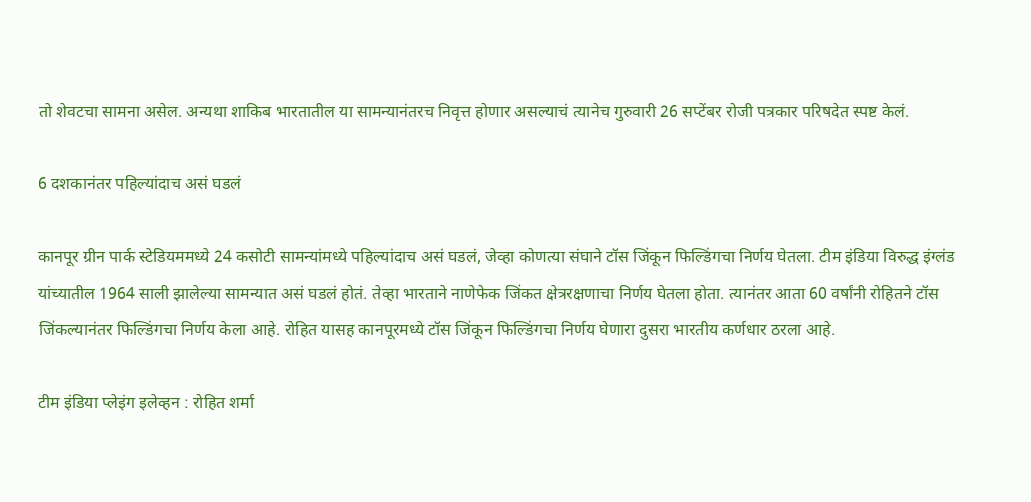तो शेवटचा सामना असेल. अन्यथा शाकिब भारतातील या सामन्यानंतरच निवृत्त होणार असल्याचं त्यानेच गुरुवारी 26 सप्टेंबर रोजी पत्रकार परिषदेत स्पष्ट केलं.

6 दशकानंतर पहिल्यांदाच असं घडलं

कानपूर ग्रीन पार्क स्टेडियममध्ये 24 कसोटी सामन्यांमध्ये पहिल्यांदाच असं घडलं, जेव्हा कोणत्या संघाने टॉस जिंकून फिल्डिंगचा निर्णय घेतला. टीम इंडिया विरुद्ध इंग्लंड यांच्यातील 1964 साली झालेल्या सामन्यात असं घडलं होतं. तेव्हा भारताने नाणेफेक जिंकत क्षेत्ररक्षणाचा निर्णय घेतला होता. त्यानंतर आता 60 वर्षांनी रोहितने टॉस जिंकल्यानंतर फिल्डिंगचा निर्णय केला आहे. रोहित यासह कानपूरमध्ये टॉस जिंकून फिल्डिंगचा निर्णय घेणारा दुसरा भारतीय कर्णधार ठरला आहे.

टीम इंडिया प्लेइंग इलेव्हन : रोहित शर्मा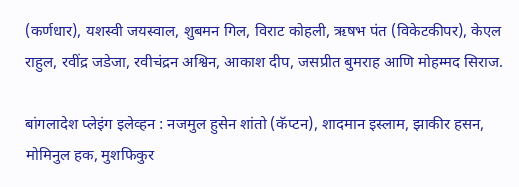(कर्णधार), यशस्वी जयस्वाल, शुबमन गिल, विराट कोहली, ऋषभ पंत (विकेटकीपर), केएल राहुल, रवींद्र जडेजा, रवीचंद्रन अश्विन, आकाश दीप, जसप्रीत बुमराह आणि मोहम्मद सिराज.

बांगलादेश प्लेइंग इलेव्हन : नजमुल हुसेन शांतो (कॅप्टन), शादमान इस्लाम, झाकीर हसन, मोमिनुल हक, मुशफिकुर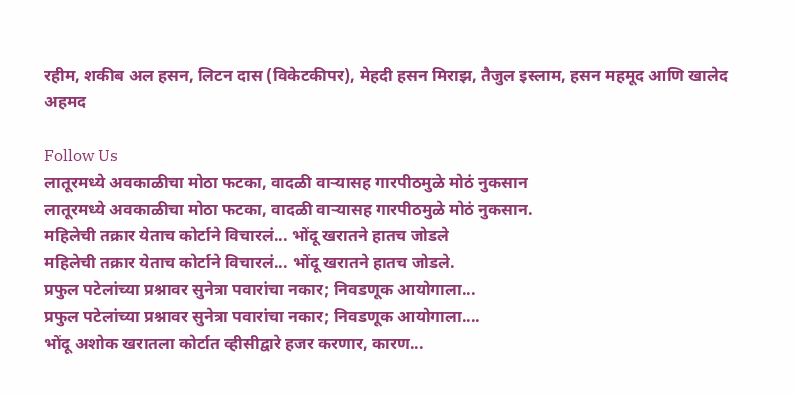रहीम, शकीब अल हसन, लिटन दास (विकेटकीपर), मेहदी हसन मिराझ, तैजुल इस्लाम, हसन महमूद आणि खालेद अहमद

Follow Us
लातूरमध्ये अवकाळीचा मोठा फटका, वादळी वाऱ्यासह गारपीठमुळे मोठं नुकसान
लातूरमध्ये अवकाळीचा मोठा फटका, वादळी वाऱ्यासह गारपीठमुळे मोठं नुकसान.
महिलेची तक्रार येताच कोर्टाने विचारलं... भोंदू खरातने हातच जोडले
महिलेची तक्रार येताच कोर्टाने विचारलं... भोंदू खरातने हातच जोडले.
प्रफुल पटेलांच्या प्रश्नावर सुनेत्रा पवारांचा नकार; निवडणूक आयोगाला...
प्रफुल पटेलांच्या प्रश्नावर सुनेत्रा पवारांचा नकार; निवडणूक आयोगाला....
भोंदू अशोक खरातला कोर्टात व्हीसीद्वारे हजर करणार, कारण...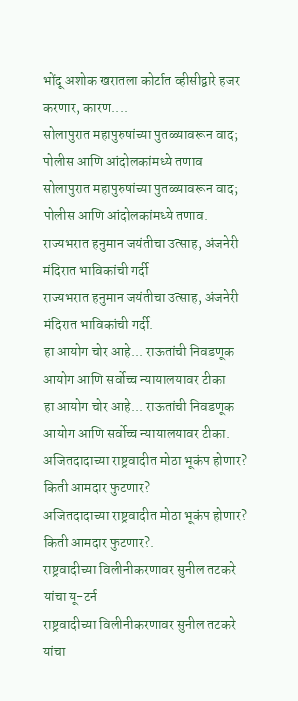भोंदू अशोक खरातला कोर्टात व्हीसीद्वारे हजर करणार, कारण....
सोलापुरात महापुरुषांच्या पुतळ्यावरून वाद; पोलीस आणि आंदोलकांमध्ये तणाव
सोलापुरात महापुरुषांच्या पुतळ्यावरून वाद; पोलीस आणि आंदोलकांमध्ये तणाव.
राज्यभरात हनुमान जयंतीचा उत्साह, अंजनेरी मंदिरात भाविकांची गर्दी
राज्यभरात हनुमान जयंतीचा उत्साह, अंजनेरी मंदिरात भाविकांची गर्दी.
हा आयोग चोर आहे... राऊतांची निवडणूक आयोग आणि सर्वोच्च न्यायालयावर टीका
हा आयोग चोर आहे... राऊतांची निवडणूक आयोग आणि सर्वोच्च न्यायालयावर टीका.
अजितदादाच्या राष्ट्रवादीत मोठा भूकंप होणार? किती आमदार फुटणार?
अजितदादाच्या राष्ट्रवादीत मोठा भूकंप होणार? किती आमदार फुटणार?.
राष्ट्रवादीच्या विलीनीकरणावर सुनील तटकरे यांचा यू-टर्न
राष्ट्रवादीच्या विलीनीकरणावर सुनील तटकरे यांचा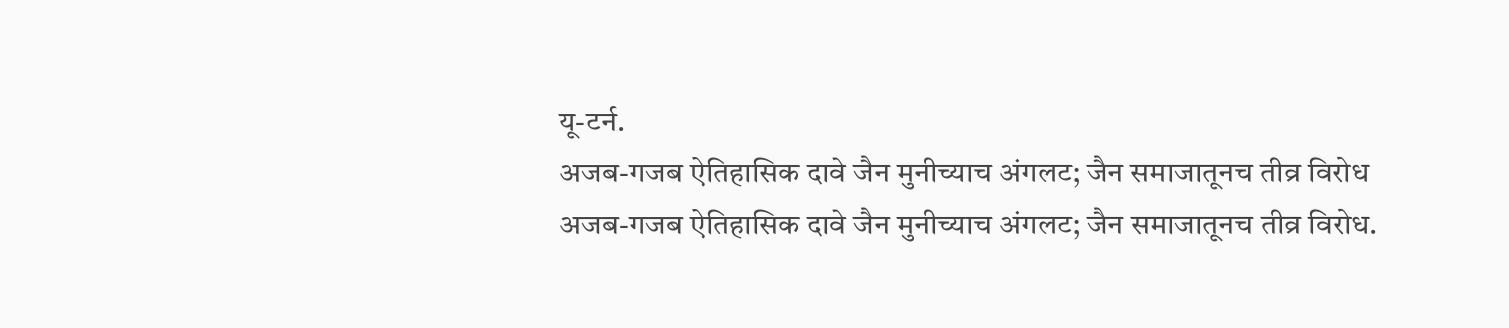यू-टर्न.
अजब-गजब ऐतिहासिक दावे जैन मुनीच्याच अंगलट; जैन समाजातूनच तीव्र विरोध
अजब-गजब ऐतिहासिक दावे जैन मुनीच्याच अंगलट; जैन समाजातूनच तीव्र विरोध.